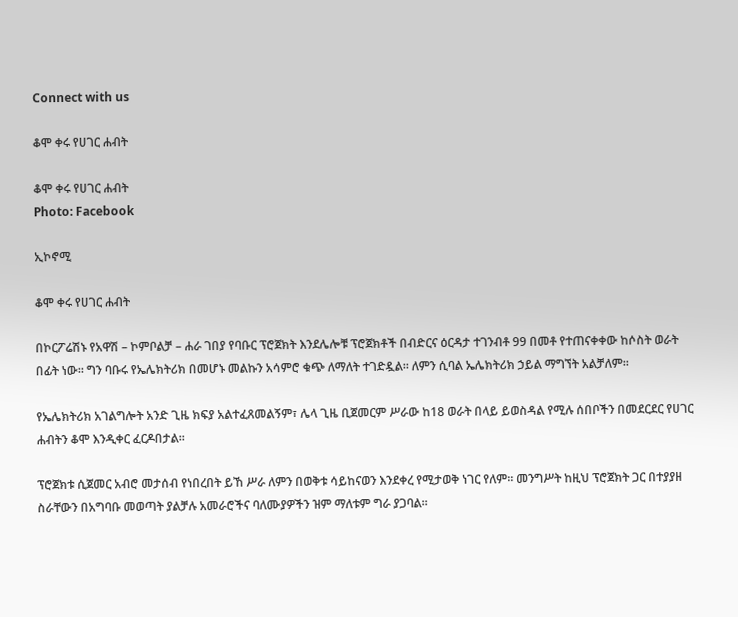Connect with us

ቆሞ ቀሩ የሀገር ሐብት

ቆሞ ቀሩ የሀገር ሐብት
Photo: Facebook

ኢኮኖሚ

ቆሞ ቀሩ የሀገር ሐብት

በኮርፖሬሽኑ የአዋሽ – ኮምቦልቻ – ሐራ ገበያ የባቡር ፕሮጀክት እንደሌሎቹ ፕሮጀክቶች በብድርና ዕርዳታ ተገንብቶ 99 በመቶ የተጠናቀቀው ከሶስት ወራት በፊት ነው፡፡ ግን ባቡሩ የኤሌክትሪክ በመሆኑ መልኩን አሳምሮ ቁጭ ለማለት ተገድዷል፡፡ ለምን ሲባል ኤሌክትሪክ ኃይል ማግኘት አልቻለም፡፡

የኤሌክትሪክ አገልግሎት አንድ ጊዜ ክፍያ አልተፈጸመልኝም፣ ሌላ ጊዜ ቢጀመርም ሥራው ከ18 ወራት በላይ ይወስዳል የሚሉ ሰበቦችን በመደርደር የሀገር ሐብትን ቆሞ እንዲቀር ፈርዶበታል፡፡

ፕሮጀክቱ ሲጀመር አብሮ መታሰብ የነበረበት ይኸ ሥራ ለምን በወቅቱ ሳይከናወን እንደቀረ የሚታወቅ ነገር የለም፡፡ መንግሥት ከዚህ ፕሮጀክት ጋር በተያያዘ ስራቸውን በአግባቡ መወጣት ያልቻሉ አመራሮችና ባለሙያዎችን ዝም ማለቱም ግራ ያጋባል፡፡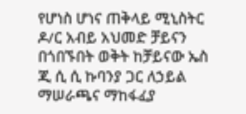የሆነስ ሆነና ጠቅላይ ሚኒስትር ዶ/ር አብይ አህመድ ቻይናን በጎበኙበት ወቅት ከቻይናው ኤስ ጂ ሲ ሲ ኩባንያ ጋር ለኃይል ማሠራጫና ማከፋፈያ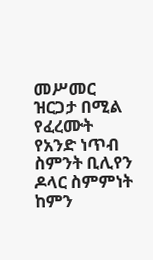መሥመር ዝርጋታ በሚል የፈረሙት የአንድ ነጥብ ስምንት ቢሊየን ዶላር ስምምነት ከምን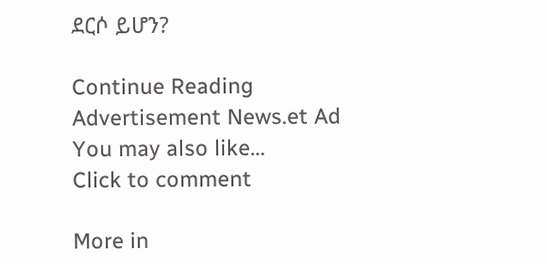ደርሶ ይሆን?

Continue Reading
Advertisement News.et Ad
You may also like...
Click to comment

More in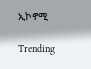ኢኮኖሚ

Trending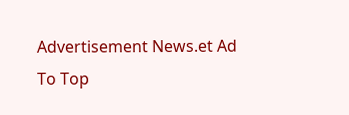Advertisement News.et Ad
To Top